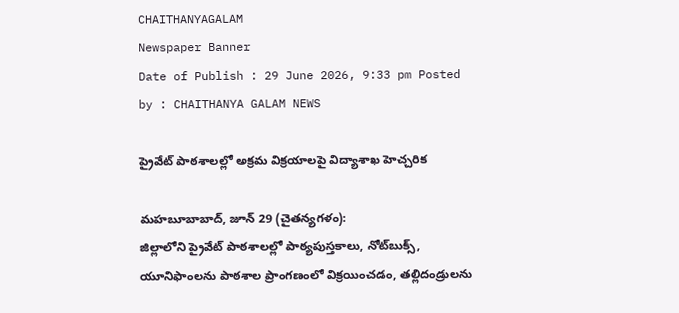CHAITHANYAGALAM
Newspaper Banner
Date of Publish : 29 June 2026, 9:33 pm Posted by : CHAITHANYA GALAM NEWS

ప్రైవేట్ పాఠశాలల్లో అక్రమ విక్రయాలపై విద్యాశాఖ హెచ్చరిక

మహబూబాబాద్, జూన్ 29 (చైతన్యగళం):
జిల్లాలోని ప్రైవేట్ పాఠశాలల్లో పాఠ్యపుస్తకాలు, నోట్‌బుక్స్, యూనిఫాంలను పాఠశాల ప్రాంగణంలో విక్రయించడం, తల్లిదండ్రులను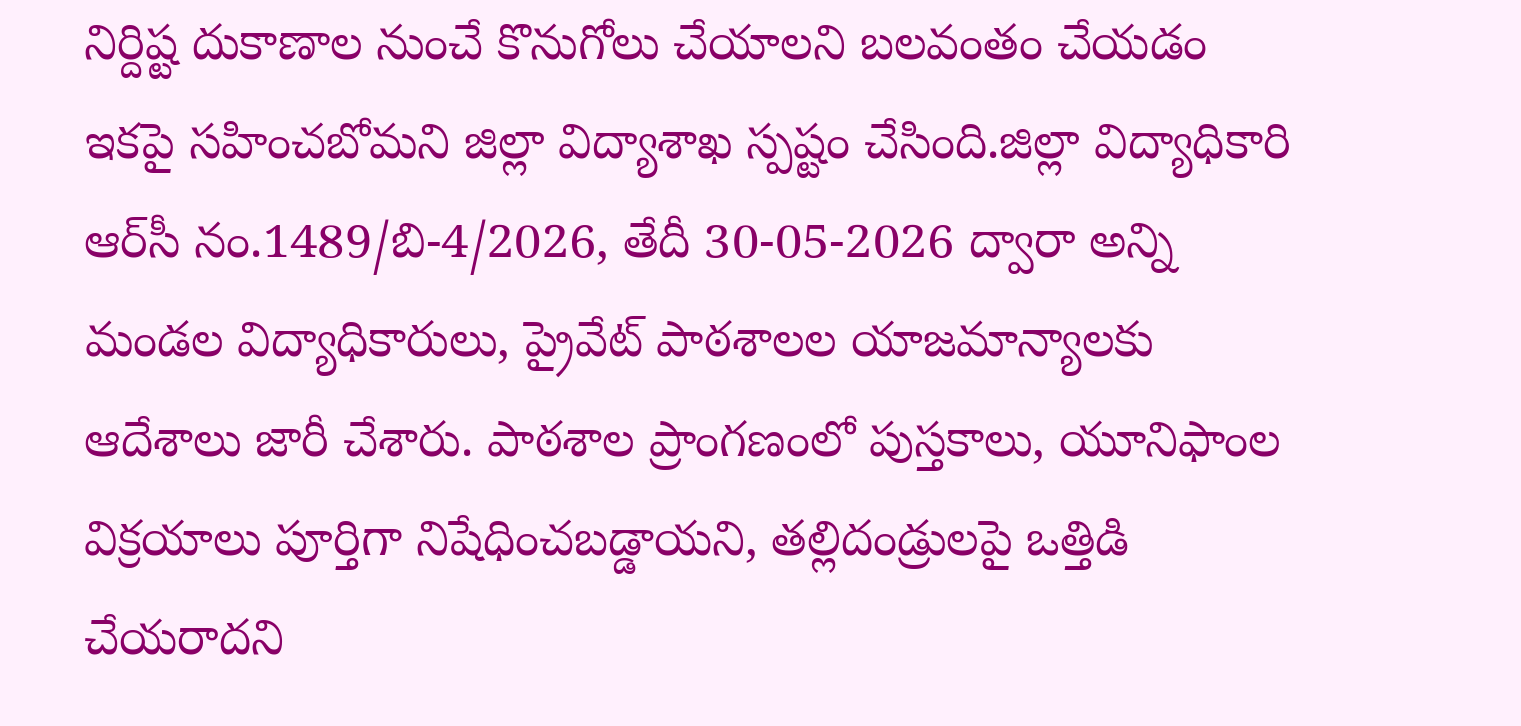నిర్దిష్ట దుకాణాల నుంచే కొనుగోలు చేయాలని బలవంతం చేయడం ఇకపై సహించబోమని జిల్లా విద్యాశాఖ స్పష్టం చేసింది.జిల్లా విద్యాధికారి ఆర్‌సీ నం.1489/బి-4/2026, తేదీ 30-05-2026 ద్వారా అన్ని మండల విద్యాధికారులు, ప్రైవేట్ పాఠశాలల యాజమాన్యాలకు ఆదేశాలు జారీ చేశారు. పాఠశాల ప్రాంగణంలో పుస్తకాలు, యూనిఫాంల విక్రయాలు పూర్తిగా నిషేధించబడ్డాయని, తల్లిదండ్రులపై ఒత్తిడి చేయరాదని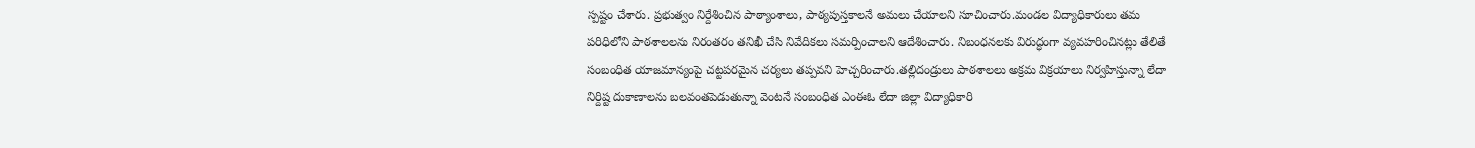స్పష్టం చేశారు. ప్రభుత్వం నిర్దేశించిన పాఠ్యాంశాలు, పాఠ్యపుస్తకాలనే అమలు చేయాలని సూచించారు.మండల విద్యాధికారులు తమ పరిధిలోని పాఠశాలలను నిరంతరం తనిఖీ చేసి నివేదికలు సమర్పించాలని ఆదేశించారు. నిబంధనలకు విరుద్ధంగా వ్యవహరించినట్లు తేలితే సంబంధిత యాజమాన్యంపై చట్టపరమైన చర్యలు తప్పవని హెచ్చరించారు.తల్లిదండ్రులు పాఠశాలలు అక్రమ విక్రయాలు నిర్వహిస్తున్నా లేదా నిర్దిష్ట దుకాణాలను బలవంతపెడుతున్నా వెంటనే సంబంధిత ఎంఈఓ లేదా జిల్లా విద్యాధికారి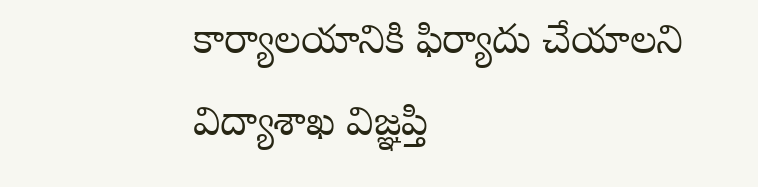కార్యాలయానికి ఫిర్యాదు చేయాలని విద్యాశాఖ విజ్ఞప్తి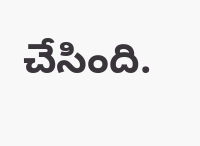చేసింది.